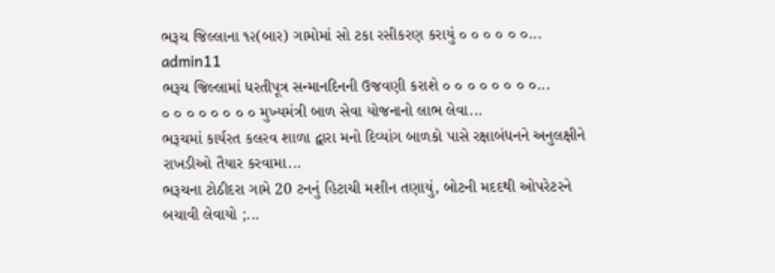ભરૂચ જિલ્લાના ૧૨(બાર) ગામોમાં સો ટકા રસીકરણ કરાયું ૦ ૦ ૦ ૦ ૦ ૦...
admin11
ભરૂચ જિલ્લામાં ધરતીપૂત્ર સન્માનદિનની ઉજવણી કરાશે ૦ ૦ ૦ ૦ ૦ ૦ ૦ ૦...
૦ ૦ ૦ ૦ ૦ ૦ ૦ ૦ મુખ્યમંત્રી બાળ સેવા યોજનાનો લાભ લેવા...
ભરૂચમાં કાર્યરત કલરવ શાળા દ્વારા મનો દિવ્યાંગ બાળકો પાસે રક્ષાબંધનને અનુલક્ષીને રાખડીઓ તૈયાર કરવામા...
ભરૂચના ટોઠીદરા ગામે 20 ટનનું હિટાચી મશીન તણાયું, બોટની મદદથી ઓપરેટરને બચાવી લેવાયો ;...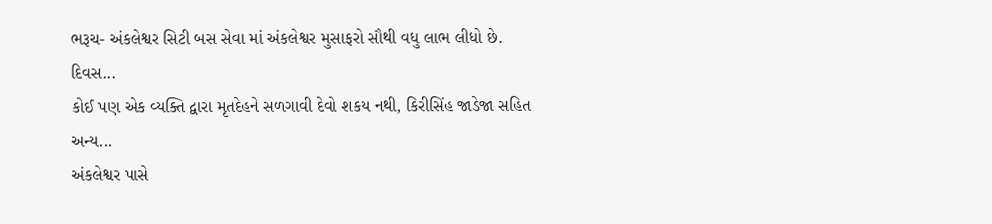ભરૂચ- અંકલેશ્વર સિટી બસ સેવા માં અંકલેશ્વર મુસાફરો સૌથી વધુ લાભ લીધો છે. દિવસ...
કોઈ પણ એક વ્યક્તિ દ્વારા મૃતદેહને સળગાવી દેવો શકય નથી, કિરીસિંહ જાડેજા સહિત અન્ય...
અંકલેશ્વર પાસે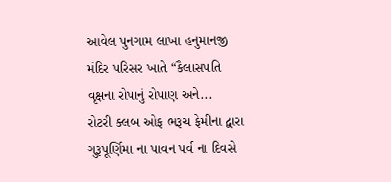આવેલ પુનગામ લાખા હનુમાનજી મંદિર પરિસર ખાતે “કૈલાસપતિ વૃક્ષના રોપાનું રોપાણ અને...
રોટરી ક્લબ ઓફ ભરૂચ ફેમીના દ્વારા ગુરૂપૂર્ણિમા ના પાવન પર્વ ના દિવસે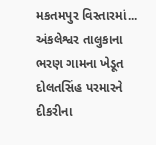મકતમપુર વિસ્તારમાં...
અંકલેશ્વર તાલુકાના ભરણ ગામના ખેડૂત દોલતસિંહ પરમારને દીકરીના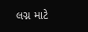લગ્ન માટે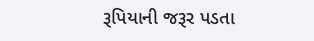રૂપિયાની જરૂર પડતા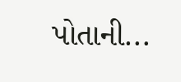પોતાની...